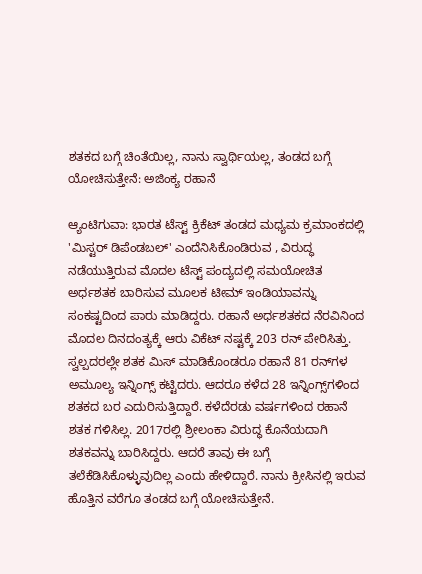ಶತಕದ ಬಗ್ಗೆ ಚಿಂತೆಯಿಲ್ಲ, ನಾನು ಸ್ವಾರ್ಥಿಯಲ್ಲ, ತಂಡದ ಬಗ್ಗೆ ಯೋಚಿಸುತ್ತೇನೆ: ಅಜಿಂಕ್ಯ ರಹಾನೆ

ಆ್ಯಂಟಿಗುವಾ: ಭಾರತ ಟೆಸ್ಟ್ ಕ್ರಿಕೆಟ್ ತಂಡದ ಮಧ್ಯಮ ಕ್ರಮಾಂಕದಲ್ಲಿ 'ಮಿಸ್ಟರ್ ಡಿಪೆಂಡಬಲ್' ಎಂದೆನಿಸಿಕೊಂಡಿರುವ , ವಿರುದ್ಧ ನಡೆಯುತ್ತಿರುವ ಮೊದಲ ಟೆಸ್ಟ್ ಪಂದ್ಯದಲ್ಲಿ ಸಮಯೋಚಿತ ಅರ್ಧಶತಕ ಬಾರಿಸುವ ಮೂಲಕ ಟೀಮ್ ಇಂಡಿಯಾವನ್ನು ಸಂಕಷ್ಟದಿಂದ ಪಾರು ಮಾಡಿದ್ದರು. ರಹಾನೆ ಅರ್ಧಶತಕದ ನೆರವಿನಿಂದ ಮೊದಲ ದಿನದಂತ್ಯಕ್ಕೆ ಆರು ವಿಕೆಟ್ ನಷ್ಟಕ್ಕೆ 203 ರನ್ ಪೇರಿಸಿತ್ತು. ಸ್ವಲ್ಪದರಲ್ಲೇ ಶತಕ ಮಿಸ್ ಮಾಡಿಕೊಂಡರೂ ರಹಾನೆ 81 ರನ್‌ಗಳ ಅಮೂಲ್ಯ ಇನ್ನಿಂಗ್ಸ್ ಕಟ್ಟಿದರು. ಆದರೂ ಕಳೆದ 28 ಇನ್ನಿಂಗ್ಸ್‌ಗಳಿಂದ ಶತಕದ ಬರ ಎದುರಿಸುತ್ತಿದ್ದಾರೆ. ಕಳೆದೆರಡು ವರ್ಷಗಳಿಂದ ರಹಾನೆ ಶತಕ ಗಳಿಸಿಲ್ಲ. 2017ರಲ್ಲಿ ಶ್ರೀಲಂಕಾ ವಿರುದ್ಧ ಕೊನೆಯದಾಗಿ ಶತಕವನ್ನು ಬಾರಿಸಿದ್ದರು. ಆದರೆ ತಾವು ಈ ಬಗ್ಗೆ ತಲೆಕೆಡಿಸಿಕೊಳ್ಳುವುದಿಲ್ಲ ಎಂದು ಹೇಳಿದ್ದಾರೆ. ನಾನು ಕ್ರೀಸಿನಲ್ಲಿ ಇರುವ ಹೊತ್ತಿನ ವರೆಗೂ ತಂಡದ ಬಗ್ಗೆ ಯೋಚಿಸುತ್ತೇನೆ.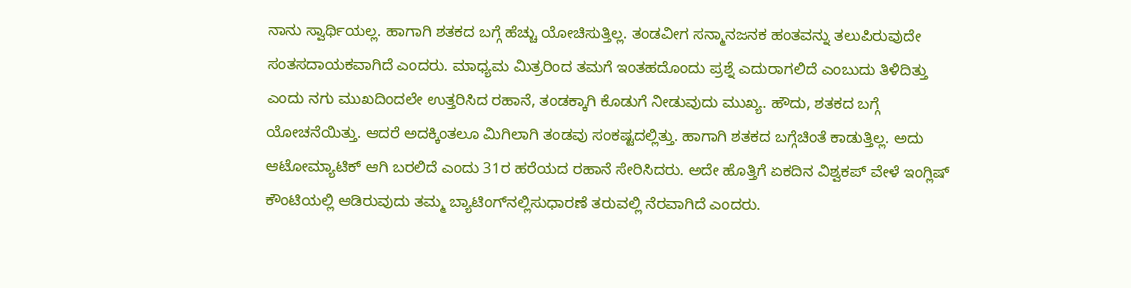ನಾನು ಸ್ವಾರ್ಥಿಯಲ್ಲ. ಹಾಗಾಗಿ ಶತಕದ ಬಗ್ಗೆ ಹೆಚ್ಚು ಯೋಚಿಸುತ್ತಿಲ್ಲ. ತಂಡವೀಗ ಸನ್ಮಾನಜನಕ ಹಂತವನ್ನು ತಲುಪಿರುವುದೇ ಸಂತಸದಾಯಕವಾಗಿದೆ ಎಂದರು. ಮಾಧ್ಯಮ ಮಿತ್ರರಿಂದ ತಮಗೆ ಇಂತಹದೊಂದು ಪ್ರಶ್ನೆ ಎದುರಾಗಲಿದೆ ಎಂಬುದು ತಿಳಿದಿತ್ತು ಎಂದು ನಗು ಮುಖದಿಂದಲೇ ಉತ್ತರಿಸಿದ ರಹಾನೆ, ತಂಡಕ್ಕಾಗಿ ಕೊಡುಗೆ ನೀಡುವುದು ಮುಖ್ಯ. ಹೌದು, ಶತಕದ ಬಗ್ಗೆ ಯೋಚನೆಯಿತ್ತು. ಆದರೆ ಅದಕ್ಕಿಂತಲೂ ಮಿಗಿಲಾಗಿ ತಂಡವು ಸಂಕಷ್ಟದಲ್ಲಿತ್ತು. ಹಾಗಾಗಿ ಶತಕದ ಬಗ್ಗೆಚಿಂತೆ ಕಾಡುತ್ತಿಲ್ಲ. ಅದು ಆಟೋಮ್ಯಾಟಿಕ್ ಆಗಿ ಬರಲಿದೆ ಎಂದು 31ರ ಹರೆಯದ ರಹಾನೆ ಸೇರಿಸಿದರು. ಅದೇ ಹೊತ್ತಿಗೆ ಏಕದಿನ ವಿಶ್ವಕಪ್ ವೇಳೆ ಇಂಗ್ಲಿಷ್ ಕೌಂಟಿಯಲ್ಲಿ ಆಡಿರುವುದು ತಮ್ಮ ಬ್ಯಾಟಿಂಗ್‌ನಲ್ಲಿಸುಧಾರಣೆ ತರುವಲ್ಲಿ ನೆರವಾಗಿದೆ ಎಂದರು.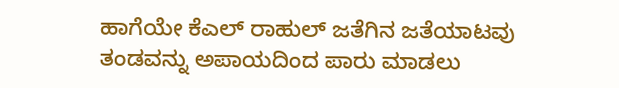ಹಾಗೆಯೇ ಕೆಎಲ್ ರಾಹುಲ್ ಜತೆಗಿನ ಜತೆಯಾಟವು ತಂಡವನ್ನು ಅಪಾಯದಿಂದ ಪಾರು ಮಾಡಲು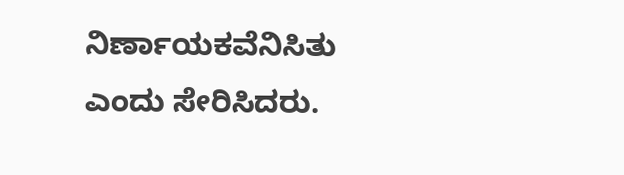ನಿರ್ಣಾಯಕವೆನಿಸಿತು ಎಂದು ಸೇರಿಸಿದರು.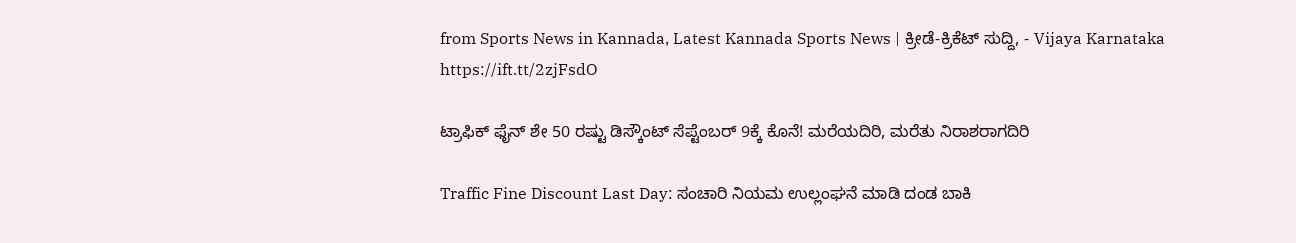from Sports News in Kannada, Latest Kannada Sports News | ಕ್ರೀಡೆ-ಕ್ರಿಕೆಟ್ ಸುದ್ದಿ, - Vijaya Karnataka https://ift.tt/2zjFsdO

ಟ್ರಾಫಿಕ್‌ ಫೈನ್‌ ಶೇ 50 ರಷ್ಟು ಡಿಸ್ಕೌಂಟ್‌ ಸೆಪ್ಟೆಂಬರ್‌ 9ಕ್ಕೆ ಕೊನೆ! ಮರೆಯದಿರಿ, ಮರೆತು ನಿರಾಶರಾಗದಿರಿ

Traffic Fine Discount Last Day: ಸಂಚಾರಿ ನಿಯಮ ಉಲ್ಲಂಘನೆ ಮಾಡಿ ದಂಡ ಬಾಕಿ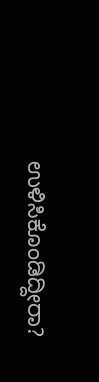ಉಳಿಸಿಕೊಂಡಿದ್ದೀರಾ?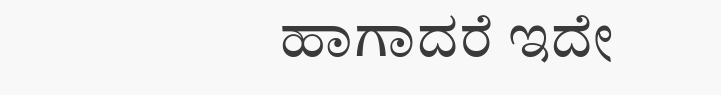ಹಾಗಾದರೆ ಇದೇ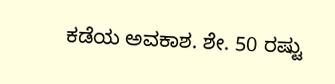ಕಡೆಯ ಅವಕಾಶ. ಶೇ. 50 ರಷ್ಟು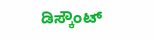ಡಿಸ್ಕೌಂಟ್‌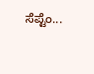ಸೆಪ್ಟೆಂ...